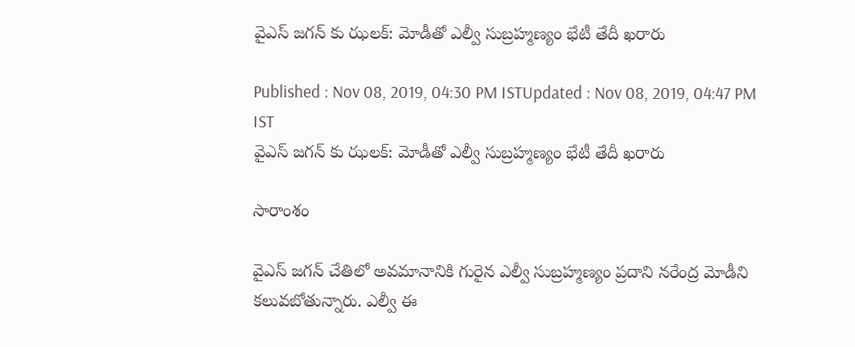వైఎస్ జగన్ కు ఝలక్: మోడీతో ఎల్వీ సుబ్రహ్మణ్యం భేటీ తేదీ ఖరారు

Published : Nov 08, 2019, 04:30 PM ISTUpdated : Nov 08, 2019, 04:47 PM IST
వైఎస్ జగన్ కు ఝలక్: మోడీతో ఎల్వీ సుబ్రహ్మణ్యం భేటీ తేదీ ఖరారు

సారాంశం

వైఎస్ జగన్ చేతిలో అవమానానికి గురైన ఎల్వీ సుబ్రహ్మణ్యం ప్రదాని నరేంద్ర మోడీని కలువబోతున్నారు. ఎల్వీ ఈ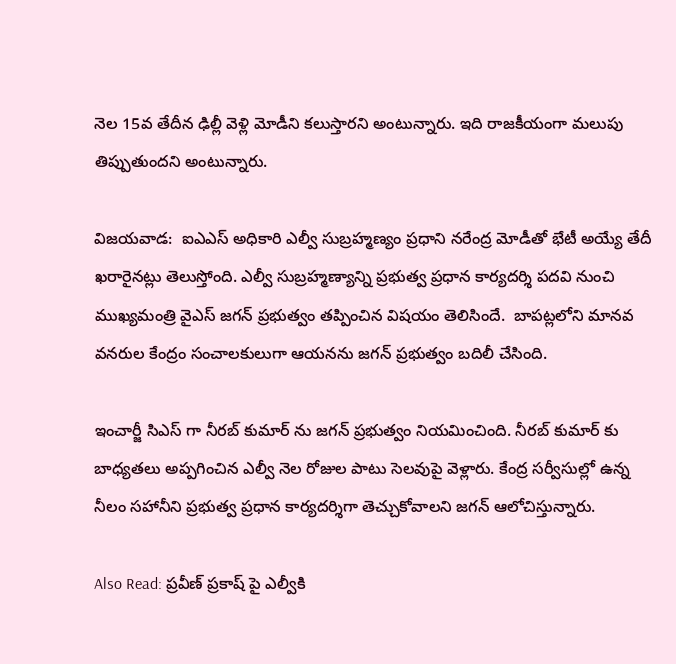నెల 15వ తేదీన ఢిల్లీ వెళ్లి మోడీని కలుస్తారని అంటున్నారు. ఇది రాజకీయంగా మలుపు తిప్పుతుందని అంటున్నారు.

విజయవాడ:  ఐఎఎస్ అధికారి ఎల్వీ సుబ్రహ్మణ్యం ప్రధాని నరేంద్ర మోడీతో భేటీ అయ్యే తేదీ ఖరారైనట్లు తెలుస్తోంది. ఎల్వీ సుబ్రహ్మణ్యాన్ని ప్రభుత్వ ప్రధాన కార్యదర్శి పదవి నుంచి ముఖ్యమంత్రి వైఎస్ జగన్ ప్రభుత్వం తప్పించిన విషయం తెలిసిందే.  బాపట్లలోని మానవ వనరుల కేంద్రం సంచాలకులుగా ఆయనను జగన్ ప్రభుత్వం బదిలీ చేసింది.

ఇంచార్జీ సిఎస్ గా నీరబ్ కుమార్ ను జగన్ ప్రభుత్వం నియమించింది. నీరబ్ కుమార్ కు బాధ్యతలు అప్పగించిన ఎల్వీ నెల రోజుల పాటు సెలవుపై వెళ్లారు. కేంద్ర సర్వీసుల్లో ఉన్న నీలం సహానీని ప్రభుత్వ ప్రధాన కార్యదర్శిగా తెచ్చుకోవాలని జగన్ ఆలోచిస్తున్నారు.

Also Read: ప్రవీణ్ ప్రకాష్ పై ఎల్వీకి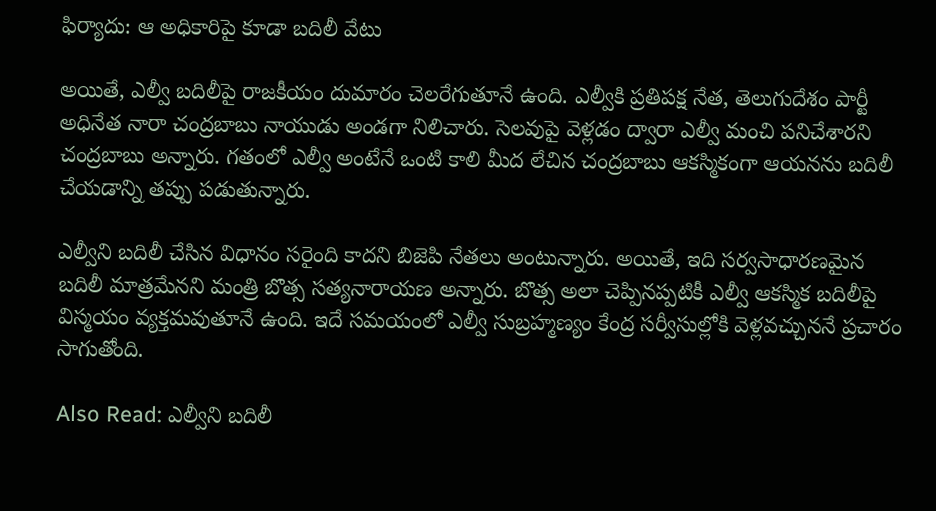ఫిర్యాదు: ఆ అధికారిపై కూడా బదిలీ వేటు

అయితే, ఎల్వీ బదిలీపై రాజకీయం దుమారం చెలరేగుతూనే ఉంది. ఎల్వీకి ప్రతిపక్ష నేత, తెలుగుదేశం పార్టీ అధినేత నారా చంద్రబాబు నాయుడు అండగా నిలిచారు. సెలవుపై వెళ్లడం ద్వారా ఎల్వీ మంచి పనిచేశారని చంద్రబాబు అన్నారు. గతంలో ఎల్వీ అంటేనే ఒంటి కాలి మీద లేచిన చంద్రబాబు ఆకస్మికంగా ఆయనను బదిలీ చేయడాన్ని తప్పు పడుతున్నారు.

ఎల్వీని బదిలీ చేసిన విధానం సరైంది కాదని బిజెపి నేతలు అంటున్నారు. అయితే, ఇది సర్వసాధారణమైన బదిలీ మాత్రమేనని మంత్రి బొత్స సత్యనారాయణ అన్నారు. బొత్స అలా చెప్పినప్పటికీ ఎల్వీ ఆకస్మిక బదిలీపై విస్మయం వ్యక్తమవుతూనే ఉంది. ఇదే సమయంలో ఎల్వీ సుబ్రహ్మణ్యం కేంద్ర సర్వీసుల్లోకి వెళ్లవచ్చుననే ప్రచారం సాగుతోంది.

Also Read: ఎల్వీని బదిలీ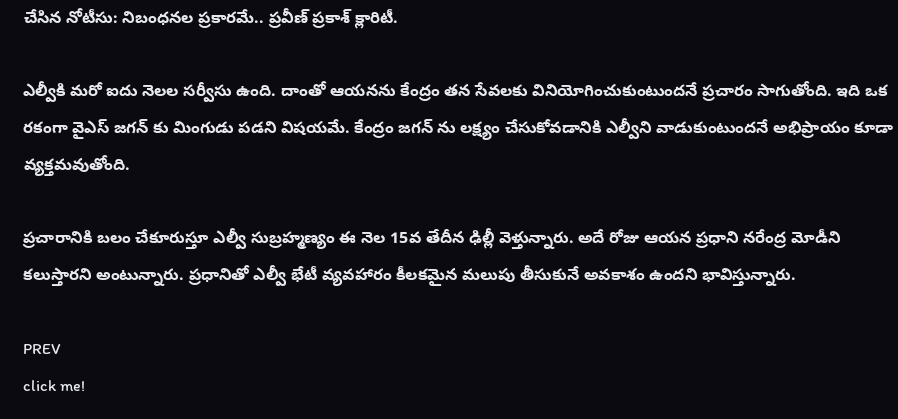చేసిన నోటీసు: నిబంధనల ప్రకారమే.. ప్రవీణ్ ప్రకాశ్ క్లారిటీ.

ఎల్వీకి మరో ఐదు నెలల సర్వీసు ఉంది. దాంతో ఆయనను కేంద్రం తన సేవలకు వినియోగించుకుంటుందనే ప్రచారం సాగుతోంది. ఇది ఒక రకంగా వైఎస్ జగన్ కు మింగుడు పడని విషయమే. కేంద్రం జగన్ ను లక్ష్యం చేసుకోవడానికి ఎల్వీని వాడుకుంటుందనే అభిప్రాయం కూడా వ్యక్తమవుతోంది.

ప్రచారానికి బలం చేకూరుస్తూ ఎల్వీ సుబ్రహ్మణ్యం ఈ నెల 15వ తేదీన ఢిల్లీ వెళ్తున్నారు. అదే రోజు ఆయన ప్రధాని నరేంద్ర మోడీని కలుస్తారని అంటున్నారు. ప్రధానితో ఎల్వీ భేటీ వ్యవహారం కీలకమైన మలుపు తీసుకునే అవకాశం ఉందని భావిస్తున్నారు.

PREV
click me!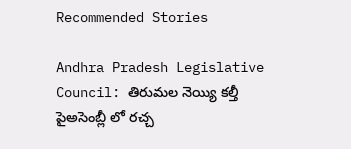Recommended Stories

Andhra Pradesh Legislative Council: తిరుమల నెయ్యి కల్తీ పైఅసెంబ్లీ లో రచ్చ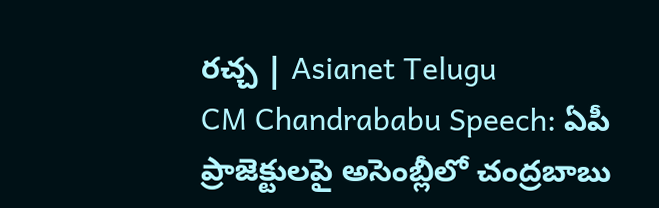రచ్చ | Asianet Telugu
CM Chandrababu Speech: ఏపీ ప్రాజెక్టులపై అసెంబ్లీలో చంద్రబాబు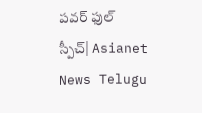పవర్ ఫుల్ స్పీచ్| Asianet News Telugu